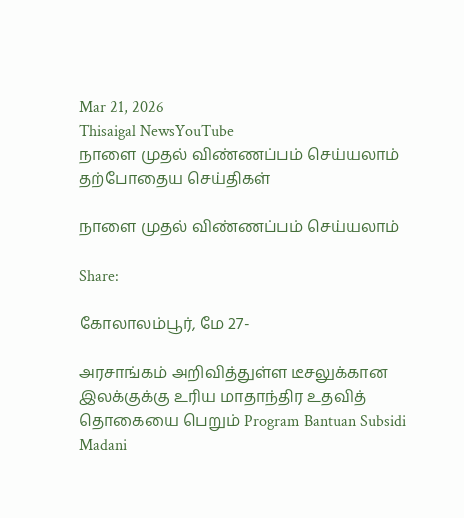Mar 21, 2026
Thisaigal NewsYouTube
நாளை முதல் விண்ணப்பம் செய்யலாம்
தற்போதைய செய்திகள்

நாளை முதல் விண்ணப்பம் செய்யலாம்

Share:

கோலாலம்பூர், மே 27-

அரசாங்கம் அறிவித்துள்ள டீசலுக்கான இலக்குக்கு உரிய மாதாந்திர உதவித் தொகையை பெறும் Program Bantuan Subsidi Madani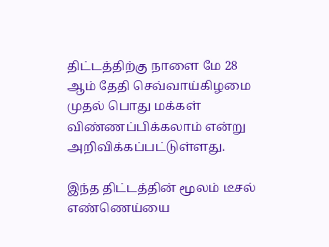திட்டத்திற்கு நாளை மே 28 ஆம் தேதி செவ்வாய்கிழமை முதல் பொது மக்கள் விண்ணப்பிக்கலாம் என்று அறிவிக்கப்பட்டுள்ளது.

இந்த திட்டத்தின் மூலம் டீசல் எண்ணெய்யை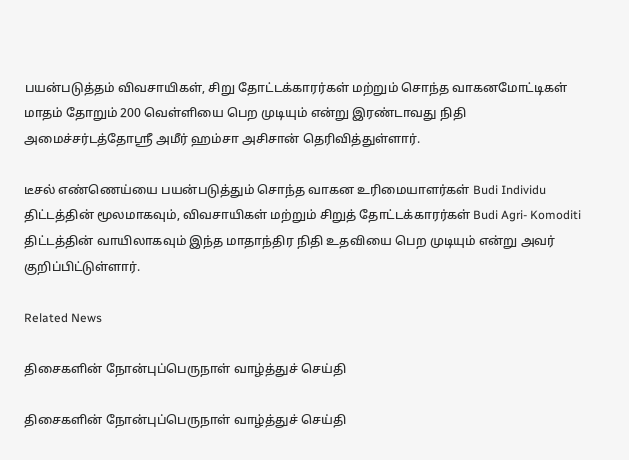பயன்படுத்தம் விவசாயிகள், சிறு தோட்டக்காரர்கள் மற்றும் சொந்த வாகனமோட்டிகள் மாதம் தோறும் 200 வெள்ளியை பெற முடியும் என்று இரண்டாவது நிதி அமைச்சர்டத்தோஸ்ரீ அமீர் ஹம்சா அசிசான் தெரிவித்துள்ளார்.

டீசல் எண்ணெய்யை பயன்படுத்தும் சொந்த வாகன உரிமையாளர்கள் Budi Individu திட்டத்தின் மூலமாகவும், விவசாயிகள் மற்றும் சிறுத் தோட்டக்காரர்கள் Budi Agri- Komoditi திட்டத்தின் வாயிலாகவும் இந்த மாதாந்திர நிதி உதவியை பெற முடியும் என்று அவர் குறிப்பிட்டுள்ளார்.

Related News

திசைகளின் நோன்புப்பெருநாள் வாழ்த்துச் செய்தி

திசைகளின் நோன்புப்பெருநாள் வாழ்த்துச் செய்தி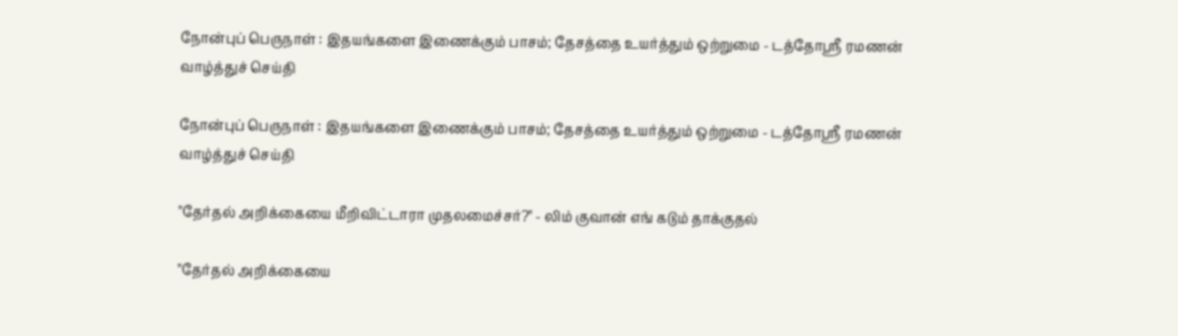நோன்புப் பெருநாள் : இதயங்களை இணைக்கும் பாசம்; தேசத்தை உயர்த்தும் ஒற்றுமை - டத்தோஶ்ரீ ரமணன் வாழ்த்துச் செய்தி

நோன்புப் பெருநாள் : இதயங்களை இணைக்கும் பாசம்; தேசத்தை உயர்த்தும் ஒற்றுமை - டத்தோஶ்ரீ ரமணன் வாழ்த்துச் செய்தி

"தேர்தல் அறிக்கையை மீறிவிட்டாரா முதலமைச்சர்?" - லிம் குவான் எங் கடும் தாக்குதல்

"தேர்தல் அறிக்கையை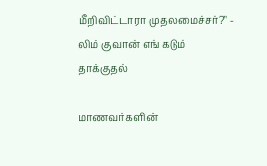மீறிவிட்டாரா முதலமைச்சர்?" - லிம் குவான் எங் கடும் தாக்குதல்

மாணவர்களின்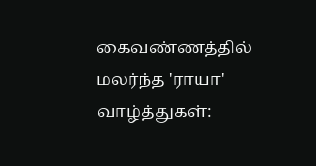கைவண்ணத்தில் மலர்ந்த 'ராயா' வாழ்த்துகள்: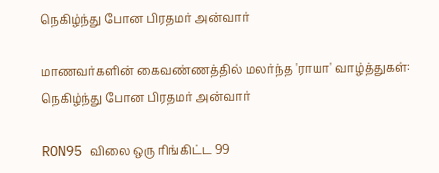நெகிழ்ந்து போன பிரதமர் அன்வார்

மாணவர்களின் கைவண்ணத்தில் மலர்ந்த 'ராயா' வாழ்த்துகள்: நெகிழ்ந்து போன பிரதமர் அன்வார்

RON95 விலை ஒரு ரிங்கிட்ட 99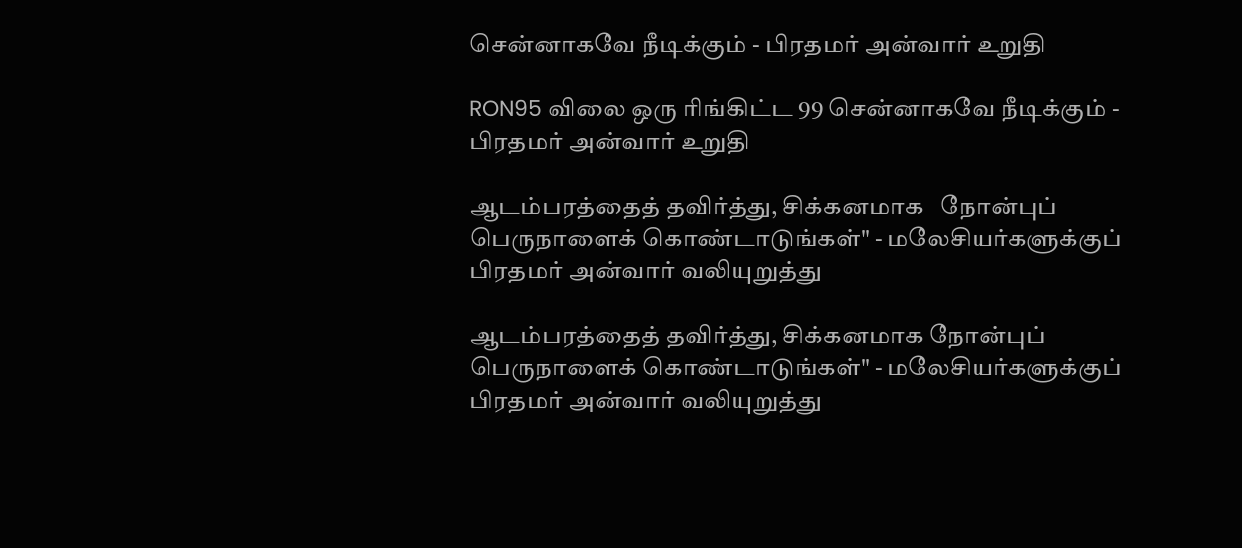சென்னாகவே நீடிக்கும் - பிரதமர் அன்வார் உறுதி

RON95 விலை ஒரு ரிங்கிட்ட 99 சென்னாகவே நீடிக்கும் - பிரதமர் அன்வார் உறுதி

ஆடம்பரத்தைத் தவிர்த்து, சிக்கனமாக   நோன்புப் பெருநாளைக் கொண்டாடுங்கள்" - மலேசியர்களுக்குப் பிரதமர் அன்வார் வலியுறுத்து

ஆடம்பரத்தைத் தவிர்த்து, சிக்கனமாக நோன்புப் பெருநாளைக் கொண்டாடுங்கள்" - மலேசியர்களுக்குப் பிரதமர் அன்வார் வலியுறுத்து